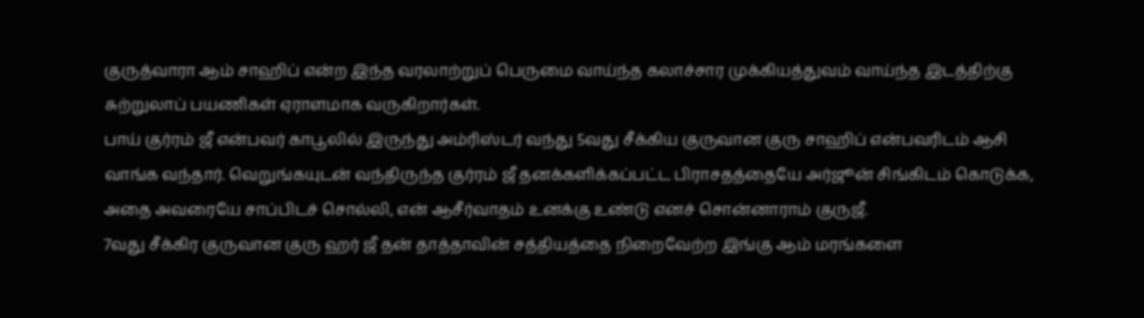குருத்வாரா ஆம் சாஹிப் என்ற இந்த வரலாற்றுப் பெருமை வாய்ந்த கலாச்சார முக்கியத்துவம் வாய்ந்த இடத்திற்கு சுற்றுலாப் பயணிகள் ஏராளமாக வருகிறார்கள்.
பாய் குர்ரம் ஜீ என்பவர் காபூலில் இருந்து அம்ரிஸ்டர் வந்து 5வது சீக்கிய குருவான குரு சாஹிப் என்பவரிடம் ஆசி வாங்க வந்தார். வெறுங்கயுடன் வந்திருந்த குர்ரம் ஜீ தனக்களிக்கப்பட்ட பிராசதத்தையே அர்ஜூன் சிங்கிடம் கொடுக்க, அதை அவரையே சாப்பிடச் சொல்லி, என் ஆசீர்வாதம் உனக்கு உண்டு எனச் சொன்னாராம் குருஜீ.
7வது சீக்கிர குருவான குரு ஹர் ஜீ தன் தாத்தாவின் சத்தியத்தை நிறைவேற்ற இங்கு ஆம் மரங்களை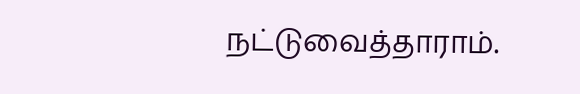நட்டுவைத்தாராம்.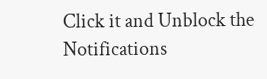Click it and Unblock the Notifications